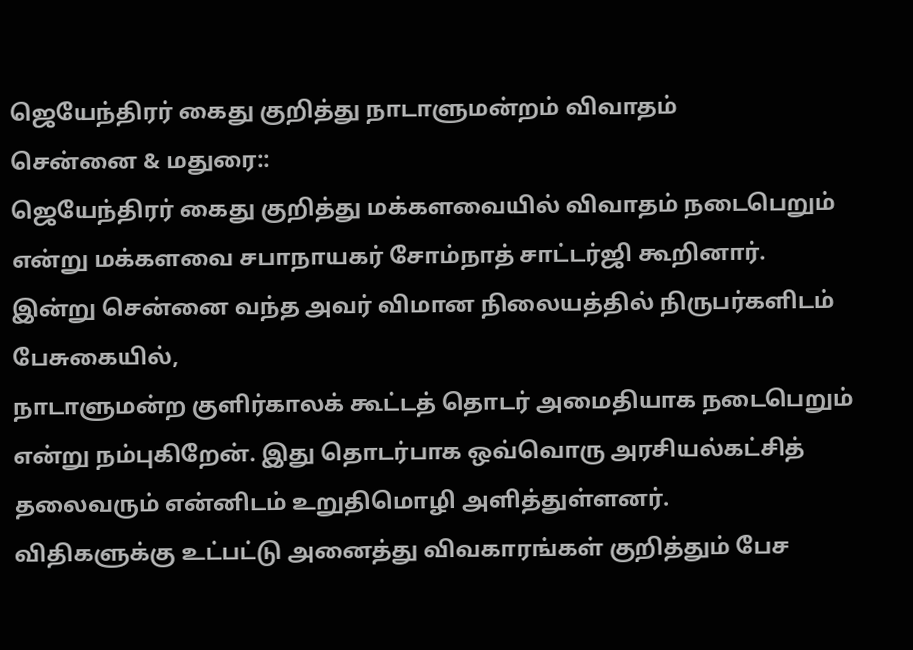ஜெயேந்திரர் கைது குறித்து நாடாளுமன்றம் விவாதம்
சென்னை & மதுரை::
ஜெயேந்திரர் கைது குறித்து மக்களவையில் விவாதம் நடைபெறும் என்று மக்களவை சபாநாயகர் சோம்நாத் சாட்டர்ஜி கூறினார்.
இன்று சென்னை வந்த அவர் விமான நிலையத்தில் நிருபர்களிடம் பேசுகையில்,
நாடாளுமன்ற குளிர்காலக் கூட்டத் தொடர் அமைதியாக நடைபெறும் என்று நம்புகிறேன். இது தொடர்பாக ஒவ்வொரு அரசியல்கட்சித் தலைவரும் என்னிடம் உறுதிமொழி அளித்துள்ளனர்.
விதிகளுக்கு உட்பட்டு அனைத்து விவகாரங்கள் குறித்தும் பேச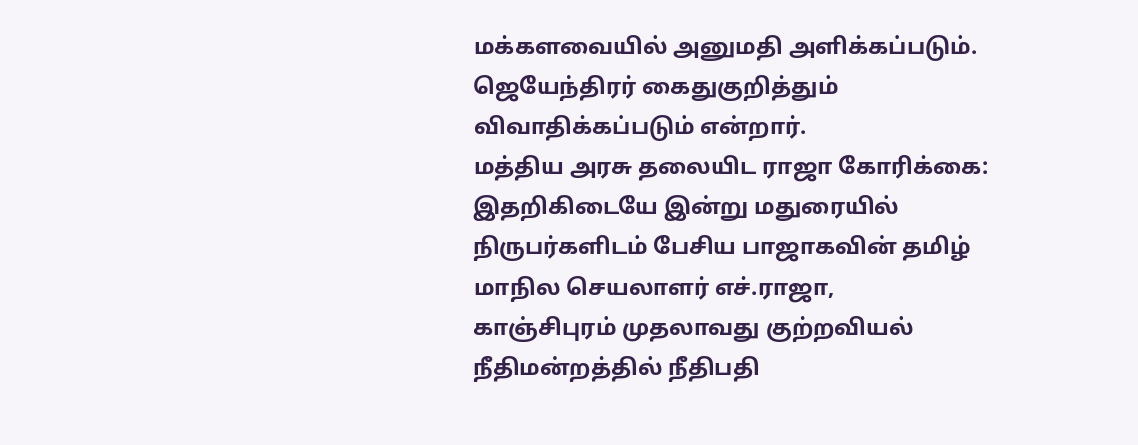மக்களவையில் அனுமதி அளிக்கப்படும். ஜெயேந்திரர் கைதுகுறித்தும் விவாதிக்கப்படும் என்றார்.
மத்திய அரசு தலையிட ராஜா கோரிக்கை:
இதறிகிடையே இன்று மதுரையில் நிருபர்களிடம் பேசிய பாஜாகவின் தமிழ் மாநில செயலாளர் எச்.ராஜா,
காஞ்சிபுரம் முதலாவது குற்றவியல் நீதிமன்றத்தில் நீதிபதி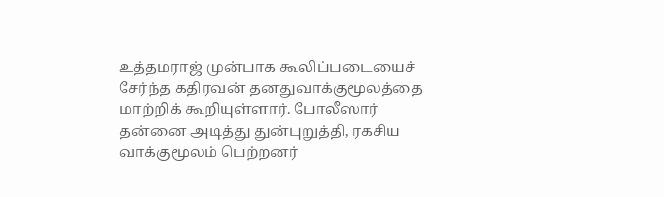உத்தமராஜ் முன்பாக கூலிப்படையைச் சேர்ந்த கதிரவன் தனதுவாக்குமூலத்தை மாற்றிக் கூறியுள்ளார். போலீஸார் தன்னை அடித்து துன்புறுத்தி, ரகசிய வாக்குமூலம் பெற்றனர்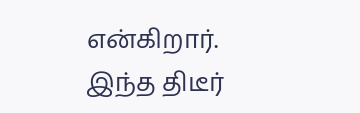என்கிறார்.
இந்த திடீர்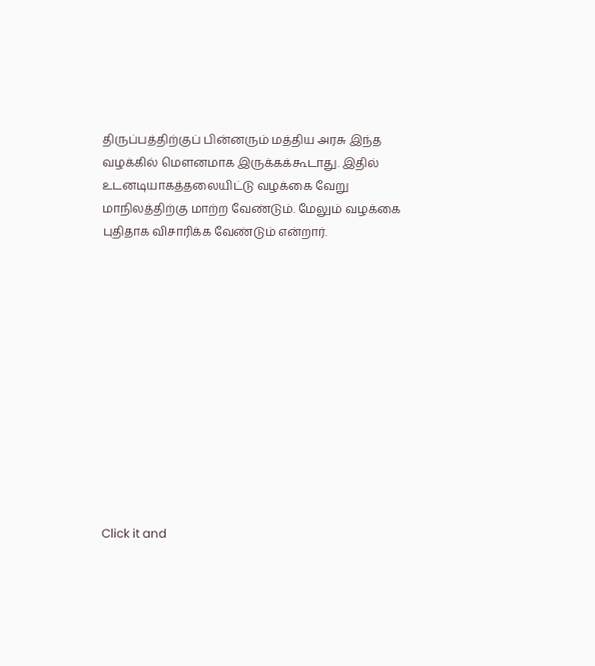திருப்பத்திற்குப் பின்னரும் மத்திய அரசு இந்த வழக்கில் மெளனமாக இருக்கக்கூடாது. இதில் உடனடியாகத்தலையிட்டு வழக்கை வேறு மாநிலத்திற்கு மாற்ற வேண்டும். மேலும் வழக்கை புதிதாக விசாரிக்க வேண்டும் என்றார்.












Click it and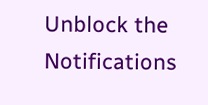Unblock the Notifications